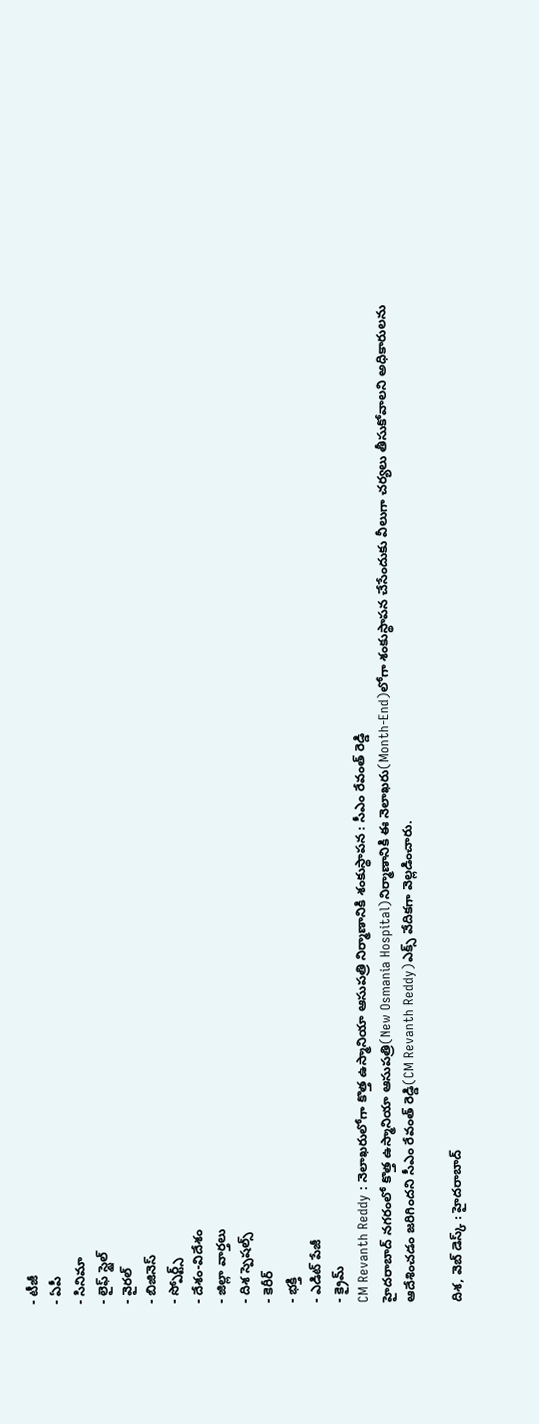- టీజీ
- ఏపీ
- సినిమా
- లైఫ్ స్టైల్
- వైరల్
- బిజినెస్
- స్పోర్ట్స్
- దేశం-విదేశం
- జిల్లా వార్తలు
- దిశ స్పెషల్స్
- కెరీర్
- భక్తి
- ఎడిట్ పేజీ
- క్రైమ్
CM Revanth Reddy : నెలాఖరులోగా కొత్త ఉస్మానియా ఆసుపత్రి నిర్మాణానికి శంకుస్థాపన : సీఎం రేవంత్ రెడ్డి
హైదరాబాద్ నగరంలో కొత్త ఉస్మానియా ఆసుపత్రి(New Osmania Hospital)నిర్మాణానికి ఈ నెలాఖరు(Month-End)లోగా శంకుస్థాపన చేసేందుకు వీలుగా చర్యలు తీసుకోవాలని అధికారులను ఆదేశించడం జరిగిందని సీఎం రేవంత్ రెడ్డి(CM Revanth Reddy)ఎక్స్ వేదికగా వెల్లడించారు.

దిశ, వెబ్ డెస్క్ : హైదరాబాద్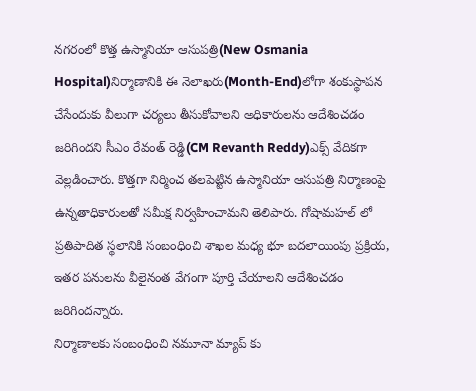నగరంలో కొత్త ఉస్మానియా ఆసుపత్రి(New Osmania Hospital)నిర్మాణానికి ఈ నెలాఖరు(Month-End)లోగా శంకుస్థాపన చేసేందుకు వీలుగా చర్యలు తీసుకోవాలని అధికారులను ఆదేశించడం జరిగిందని సీఎం రేవంత్ రెడ్డి(CM Revanth Reddy)ఎక్స్ వేదికగా వెల్లడించారు. కొత్తగా నిర్మించ తలపెట్టిన ఉస్మానియా ఆసుపత్రి నిర్మాణంపై ఉన్నతాధికారులతో సమీక్ష నిర్వహించామని తెలిపారు. గోషామహల్ లో ప్రతిపాదిత స్థలానికి సంబంధించి శాఖల మధ్య భూ బదలాయింపు ప్రక్రియ, ఇతర పనులను వీలైనంత వేగంగా పూర్తి చేయాలని ఆదేశించడం జరిగిందన్నారు.
నిర్మాణాలకు సంబంధించి నమూనా మ్యాప్ కు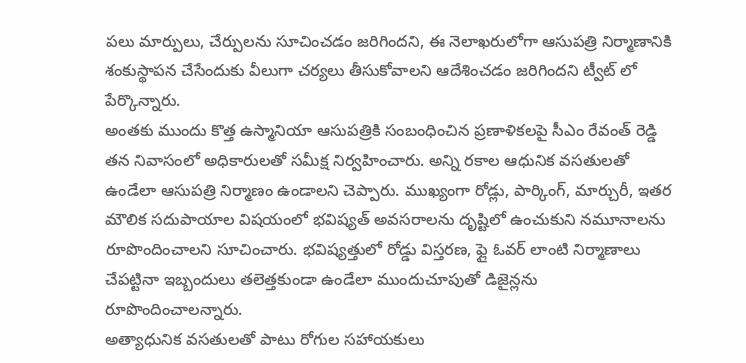పలు మార్పులు, చేర్పులను సూచించడం జరిగిందని, ఈ నెలాఖరులోగా ఆసుపత్రి నిర్మాణానికి శంకుస్థాపన చేసేందుకు వీలుగా చర్యలు తీసుకోవాలని ఆదేశించడం జరిగిందని ట్వీట్ లో పేర్కొన్నారు.
అంతకు ముందు కొత్త ఉస్మానియా ఆసుపత్రికి సంబంధించిన ప్రణాళికలపై సీఎం రేవంత్ రెడ్డి తన నివాసంలో అధికారులతో సమీక్ష నిర్వహించారు. అన్ని రకాల ఆధునిక వసతులతో ఉండేలా ఆసుపత్రి నిర్మాణం ఉండాలని చెప్పారు. ముఖ్యంగా రోడ్లు, పార్కింగ్, మార్చురీ, ఇతర మౌలిక సదుపాయాల విషయంలో భవిష్యత్ అవసరాలను దృష్టిలో ఉంచుకుని నమూనాలను రూపొందించాలని సూచించారు. భవిష్యత్తులో రోడ్డు విస్తరణ, ఫ్లై ఓవర్ లాంటి నిర్మాణాలు చేపట్టినా ఇబ్బందులు తలెత్తకుండా ఉండేలా ముందుచూపుతో డిజైన్లను రూపొందించాలన్నారు.
అత్యాధునిక వసతులతో పాటు రోగుల సహాయకులు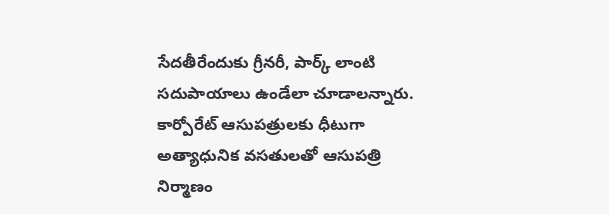సేదతీరేందుకు గ్రీనరీ, పార్క్ లాంటి సదుపాయాలు ఉండేలా చూడాలన్నారు. కార్పోరేట్ ఆసుపత్రులకు ధీటుగా అత్యాధునిక వసతులతో ఆసుపత్రి నిర్మాణం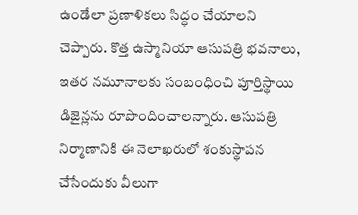ఉండేలా ప్రణాళికలు సిద్ధం చేయాలని చెప్పారు. కొత్త ఉస్మానియా ఆసుపత్రి భవనాలు, ఇతర నమూనాలకు సంబంధించి పూర్తిస్థాయి డిజైన్లను రూపొందించాలన్నారు. ఆసుపత్రి నిర్మాణానికి ఈ నెలాఖరులో శంకుస్థాపన చేసేందుకు వీలుగా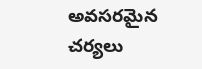అవసరమైన చర్యలు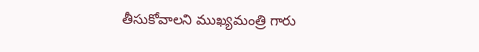తీసుకోవాలని ముఖ్యమంత్రి గారు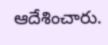ఆదేశించారు.